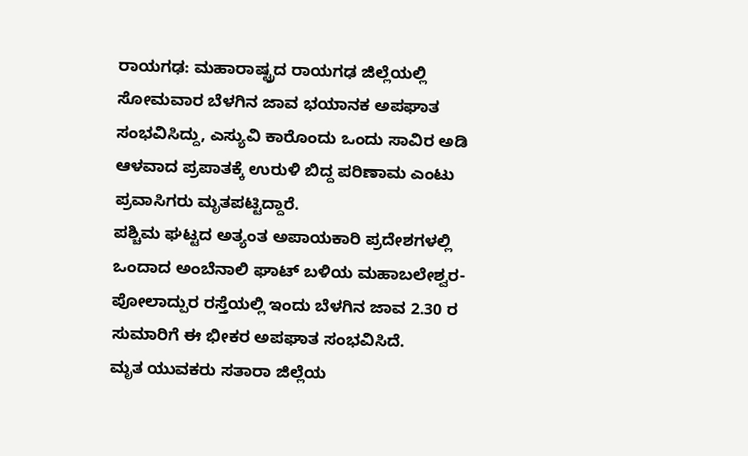ರಾಯಗಢ: ಮಹಾರಾಷ್ಟ್ರದ ರಾಯಗಢ ಜಿಲ್ಲೆಯಲ್ಲಿ ಸೋಮವಾರ ಬೆಳಗಿನ ಜಾವ ಭಯಾನಕ ಅಪಘಾತ ಸಂಭವಿಸಿದ್ದು, ಎಸ್ಯುವಿ ಕಾರೊಂದು ಒಂದು ಸಾವಿರ ಅಡಿ ಆಳವಾದ ಪ್ರಪಾತಕ್ಕೆ ಉರುಳಿ ಬಿದ್ದ ಪರಿಣಾಮ ಎಂಟು ಪ್ರವಾಸಿಗರು ಮೃತಪಟ್ಟಿದ್ದಾರೆ.
ಪಶ್ಚಿಮ ಘಟ್ಟದ ಅತ್ಯಂತ ಅಪಾಯಕಾರಿ ಪ್ರದೇಶಗಳಲ್ಲಿ ಒಂದಾದ ಅಂಬೆನಾಲಿ ಘಾಟ್ ಬಳಿಯ ಮಹಾಬಲೇಶ್ವರ-ಪೋಲಾದ್ಪುರ ರಸ್ತೆಯಲ್ಲಿ ಇಂದು ಬೆಳಗಿನ ಜಾವ 2.30 ರ ಸುಮಾರಿಗೆ ಈ ಭೀಕರ ಅಪಘಾತ ಸಂಭವಿಸಿದೆ.
ಮೃತ ಯುವಕರು ಸತಾರಾ ಜಿಲ್ಲೆಯ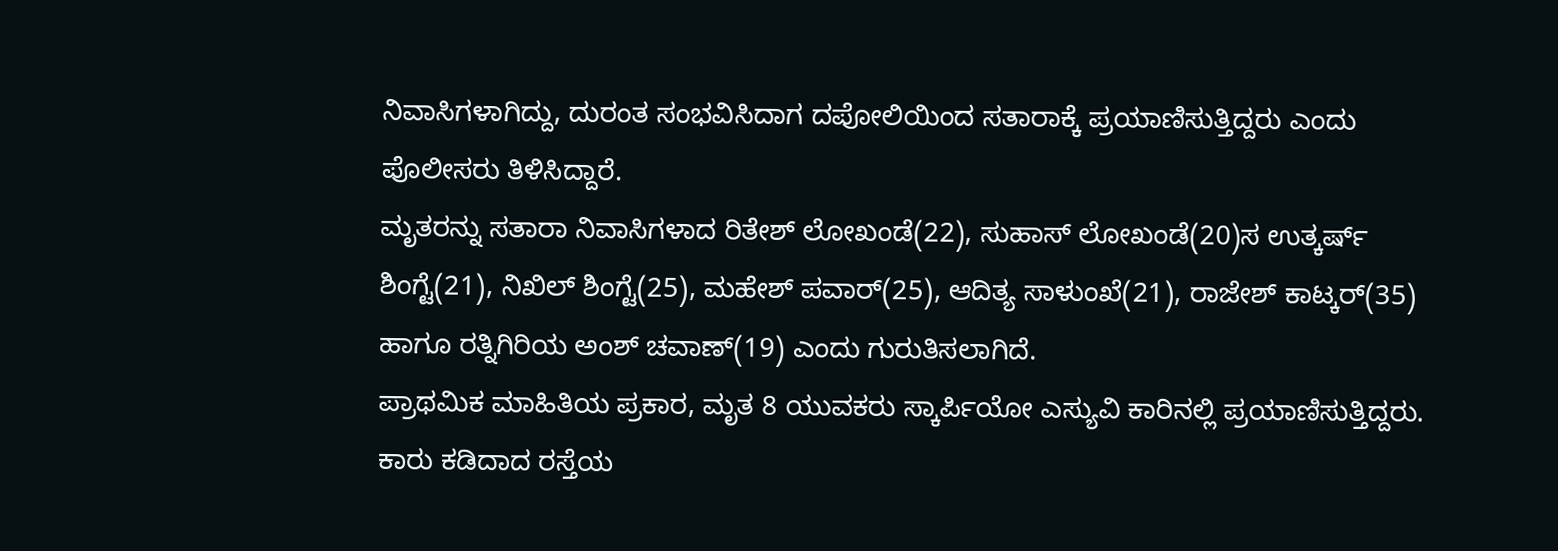ನಿವಾಸಿಗಳಾಗಿದ್ದು, ದುರಂತ ಸಂಭವಿಸಿದಾಗ ದಪೋಲಿಯಿಂದ ಸತಾರಾಕ್ಕೆ ಪ್ರಯಾಣಿಸುತ್ತಿದ್ದರು ಎಂದು ಪೊಲೀಸರು ತಿಳಿಸಿದ್ದಾರೆ.
ಮೃತರನ್ನು ಸತಾರಾ ನಿವಾಸಿಗಳಾದ ರಿತೇಶ್ ಲೋಖಂಡೆ(22), ಸುಹಾಸ್ ಲೋಖಂಡೆ(20)ಸ ಉತ್ಕರ್ಷ್ ಶಿಂಗ್ಟೆ(21), ನಿಖಿಲ್ ಶಿಂಗ್ಟೆ(25), ಮಹೇಶ್ ಪವಾರ್(25), ಆದಿತ್ಯ ಸಾಳುಂಖೆ(21), ರಾಜೇಶ್ ಕಾಟ್ಕರ್(35) ಹಾಗೂ ರತ್ನಿಗಿರಿಯ ಅಂಶ್ ಚವಾಣ್(19) ಎಂದು ಗುರುತಿಸಲಾಗಿದೆ.
ಪ್ರಾಥಮಿಕ ಮಾಹಿತಿಯ ಪ್ರಕಾರ, ಮೃತ 8 ಯುವಕರು ಸ್ಕಾರ್ಪಿಯೋ ಎಸ್ಯುವಿ ಕಾರಿನಲ್ಲಿ ಪ್ರಯಾಣಿಸುತ್ತಿದ್ದರು. ಕಾರು ಕಡಿದಾದ ರಸ್ತೆಯ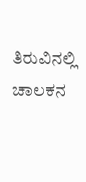ತಿರುವಿನಲ್ಲಿ ಚಾಲಕನ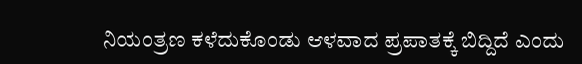ನಿಯಂತ್ರಣ ಕಳೆದುಕೊಂಡು ಆಳವಾದ ಪ್ರಪಾತಕ್ಕೆ ಬಿದ್ದಿದೆ ಎಂದು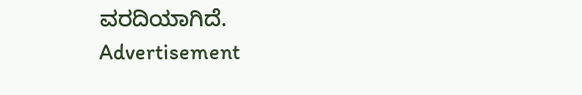ವರದಿಯಾಗಿದೆ.
Advertisement